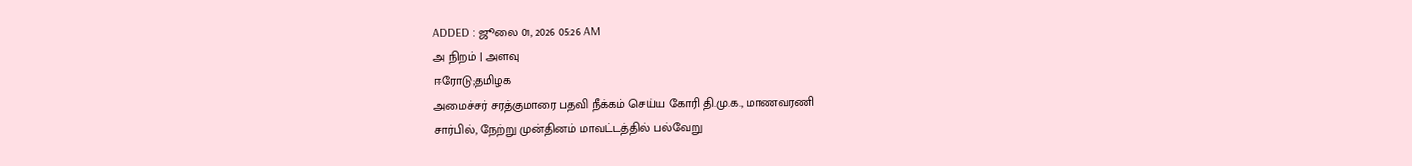ADDED : ஜூலை 01, 2026 05:26 AM
அ நிறம் | அளவு
ஈரோடு;தமிழக
அமைச்சர் சரத்குமாரை பதவி நீக்கம் செய்ய கோரி தி.மு.க., மாணவரணி
சார்பில், நேற்று முன்தினம் மாவட்டத்தில் பல்வேறு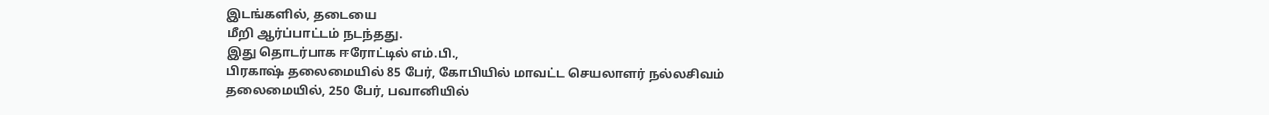இடங்களில், தடையை
மீறி ஆர்ப்பாட்டம் நடந்தது.
இது தொடர்பாக ஈரோட்டில் எம்.பி.,
பிரகாஷ் தலைமையில் 85 பேர், கோபியில் மாவட்ட செயலாளர் நல்லசிவம்
தலைமையில், 250 பேர், பவானியில்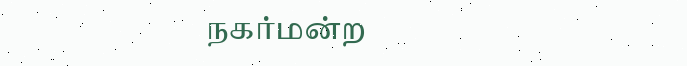நகர்மன்ற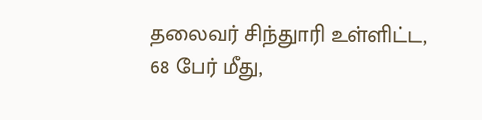தலைவர் சிந்துாரி உள்ளிட்ட,
68 பேர் மீது,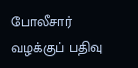போலீசார் வழக்குப் பதிவு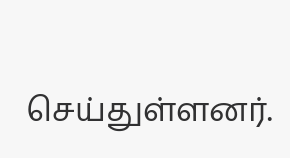செய்துள்ளனர்.